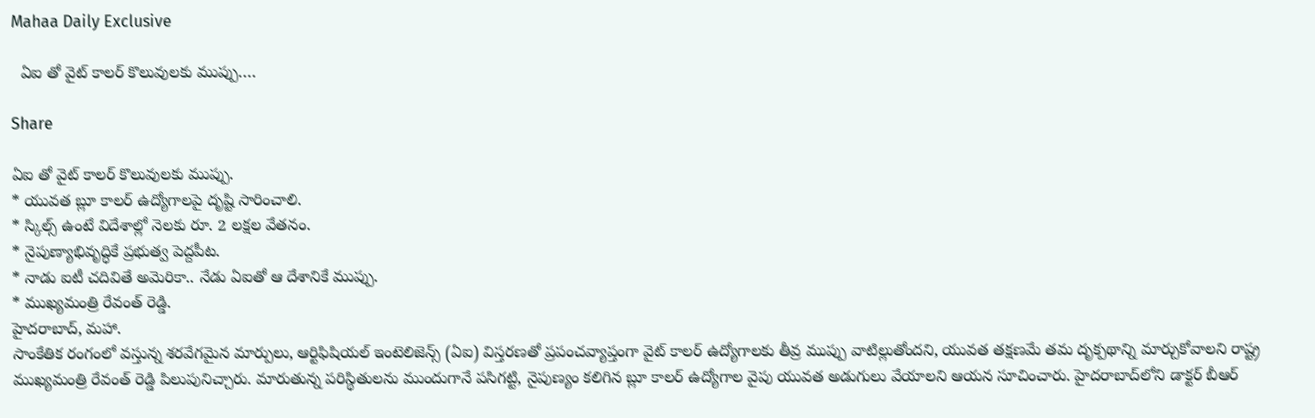Mahaa Daily Exclusive

  ఏఐ తో వైట్ కాలర్ కొలువులకు ముప్పు….

Share

ఏఐ తో వైట్ కాలర్ కొలువులకు ముప్పు.
* యువత బ్లూ కాలర్ ఉద్యోగాలపై దృష్టి సారించాలి.
* స్కిల్స్ ఉంటే విదేశాల్లో నెలకు రూ. 2 లక్షల వేతనం.
* నైపుణ్యాభివృద్ధికే ప్రభుత్వ పెద్దపీట.
* నాడు ఐటీ చదివితే అమెరికా.. నేడు ఏఐతో ఆ దేశానికే ముప్పు.
* ముఖ్యమంత్రి రేవంత్ రెడ్డి.
హైదరాబాద్, మహా.
సాంకేతిక రంగంలో వస్తున్న శరవేగమైన మార్పులు, ఆర్టిఫిషియల్ ఇంటెలిజెన్స్ (ఏఐ) విస్తరణతో ప్రపంచవ్యాప్తంగా వైట్ కాలర్ ఉద్యోగాలకు తీవ్ర ముప్పు వాటిల్లుతోందని, యువత తక్షణమే తమ దృక్పథాన్ని మార్చుకోవాలని రాష్ట్ర ముఖ్యమంత్రి రేవంత్ రెడ్డి పిలుపునిచ్చారు. మారుతున్న పరిస్థితులను ముందుగానే పసిగట్టి, నైపుణ్యం కలిగిన బ్లూ కాలర్ ఉద్యోగాల వైపు యువత అడుగులు వేయాలని ఆయన సూచించారు. హైదరాబాద్‌లోని డాక్టర్ బీఆర్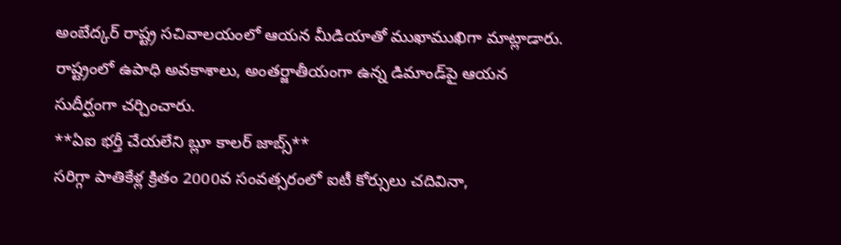అంబేద్కర్ రాష్ట్ర సచివాలయంలో ఆయన మీడియాతో ముఖాముఖిగా మాట్లాడారు. రాష్ట్రంలో ఉపాధి అవకాశాలు, అంతర్జాతీయంగా ఉన్న డిమాండ్‌పై ఆయన సుదీర్ఘంగా చర్చించారు.
**ఏఐ భర్తీ చేయలేని బ్లూ కాలర్ జాబ్స్**
సరిగ్గా పాతికేళ్ల క్రితం 2000వ సంవత్సరంలో ఐటీ కోర్సులు చదివినా,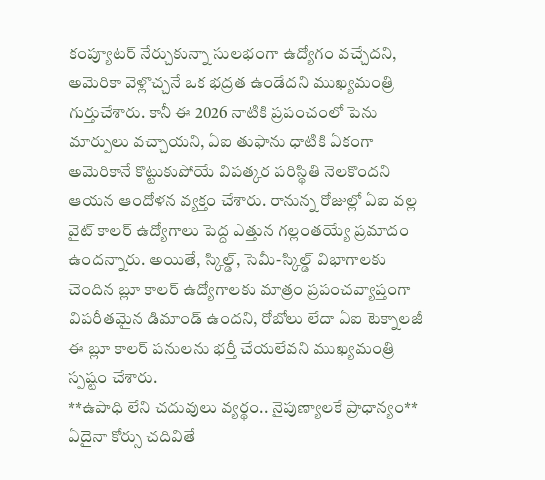కంప్యూటర్ నేర్చుకున్నా సులభంగా ఉద్యోగం వచ్చేదని, అమెరికా వెళ్లొచ్చనే ఒక భద్రత ఉండేదని ముఖ్యమంత్రి గుర్తుచేశారు. కానీ ఈ 2026 నాటికి ప్రపంచంలో పెను మార్పులు వచ్చాయని, ఏఐ తుఫాను ధాటికి ఏకంగా అమెరికానే కొట్టుకుపోయే విపత్కర పరిస్థితి నెలకొందని ఆయన ఆందోళన వ్యక్తం చేశారు. రానున్న రోజుల్లో ఏఐ వల్ల వైట్ కాలర్ ఉద్యోగాలు పెద్ద ఎత్తున గల్లంతయ్యే ప్రమాదం ఉందన్నారు. అయితే, స్కిల్డ్, సెమీ-స్కిల్డ్ విభాగాలకు చెందిన బ్లూ కాలర్ ఉద్యోగాలకు మాత్రం ప్రపంచవ్యాప్తంగా విపరీతమైన డిమాండ్ ఉందని, రోబోలు లేదా ఏఐ టెక్నాలజీ ఈ బ్లూ కాలర్ పనులను భర్తీ చేయలేవని ముఖ్యమంత్రి స్పష్టం చేశారు.
**ఉపాధి లేని చదువులు వ్యర్థం.. నైపుణ్యాలకే ప్రాధాన్యం**
ఏదైనా కోర్సు చదివితే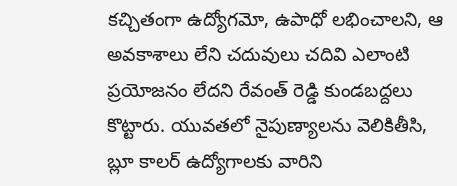కచ్చితంగా ఉద్యోగమో, ఉపాధో లభించాలని, ఆ అవకాశాలు లేని చదువులు చదివి ఎలాంటి ప్రయోజనం లేదని రేవంత్ రెడ్డి కుండబద్దలు కొట్టారు. యువతలో నైపుణ్యాలను వెలికితీసి, బ్లూ కాలర్ ఉద్యోగాలకు వారిని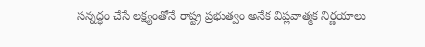సన్నద్ధం చేసే లక్ష్యంతోనే రాష్ట్ర ప్రభుత్వం అనేక విప్లవాత్మక నిర్ణయాలు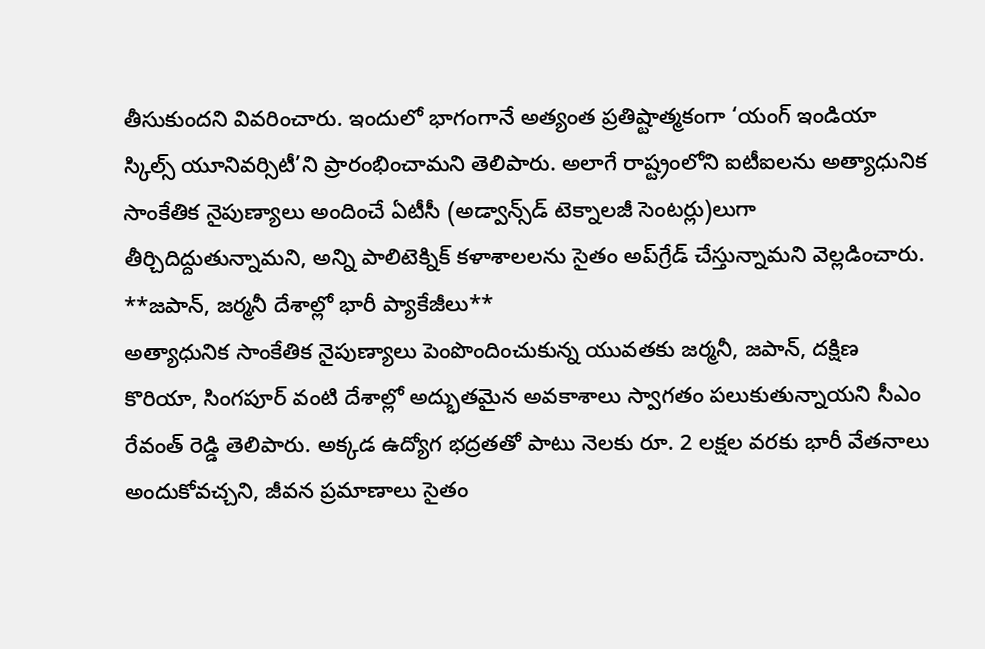తీసుకుందని వివరించారు. ఇందులో భాగంగానే అత్యంత ప్రతిష్టాత్మకంగా ‘యంగ్ ఇండియా స్కిల్స్ యూనివర్సిటీ’ని ప్రారంభించామని తెలిపారు. అలాగే రాష్ట్రంలోని ఐటీఐలను అత్యాధునిక సాంకేతిక నైపుణ్యాలు అందించే ఏటీసీ (అడ్వాన్స్‌డ్ టెక్నాలజీ సెంటర్లు)లుగా తీర్చిదిద్దుతున్నామని, అన్ని పాలిటెక్నిక్ కళాశాలలను సైతం అప్‌గ్రేడ్ చేస్తున్నామని వెల్లడించారు.
**జపాన్, జర్మనీ దేశాల్లో భారీ ప్యాకేజీలు**
అత్యాధునిక సాంకేతిక నైపుణ్యాలు పెంపొందించుకున్న యువతకు జర్మనీ, జపాన్, దక్షిణ కొరియా, సింగపూర్ వంటి దేశాల్లో అద్భుతమైన అవకాశాలు స్వాగతం పలుకుతున్నాయని సీఎం రేవంత్ రెడ్డి తెలిపారు. అక్కడ ఉద్యోగ భద్రతతో పాటు నెలకు రూ. 2 లక్షల వరకు భారీ వేతనాలు అందుకోవచ్చని, జీవన ప్రమాణాలు సైతం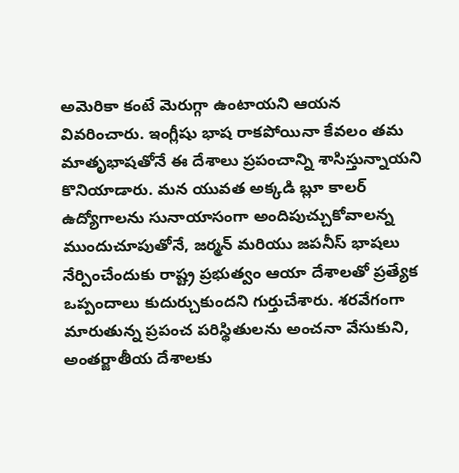అమెరికా కంటే మెరుగ్గా ఉంటాయని ఆయన వివరించారు. ఇంగ్లీషు భాష రాకపోయినా కేవలం తమ మాతృభాషతోనే ఈ దేశాలు ప్రపంచాన్ని శాసిస్తున్నాయని కొనియాడారు. మన యువత అక్కడి బ్లూ కాలర్ ఉద్యోగాలను సునాయాసంగా అందిపుచ్చుకోవాలన్న ముందుచూపుతోనే, జర్మన్ మరియు జపనీస్ భాషలు నేర్పించేందుకు రాష్ట్ర ప్రభుత్వం ఆయా దేశాలతో ప్రత్యేక ఒప్పందాలు కుదుర్చుకుందని గుర్తుచేశారు. శరవేగంగా మారుతున్న ప్రపంచ పరిస్థితులను అంచనా వేసుకుని, అంతర్జాతీయ దేశాలకు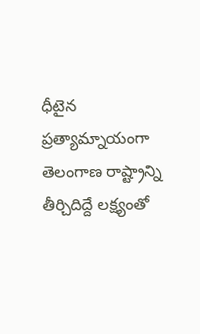ధీటైన ప్రత్యామ్నాయంగా తెలంగాణ రాష్ట్రాన్ని తీర్చిదిద్దే లక్ష్యంతో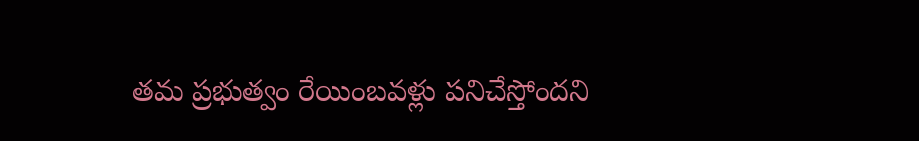తమ ప్రభుత్వం రేయింబవళ్లు పనిచేస్తోందని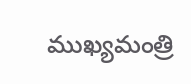ముఖ్యమంత్రి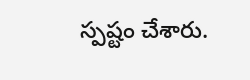స్పష్టం చేశారు.